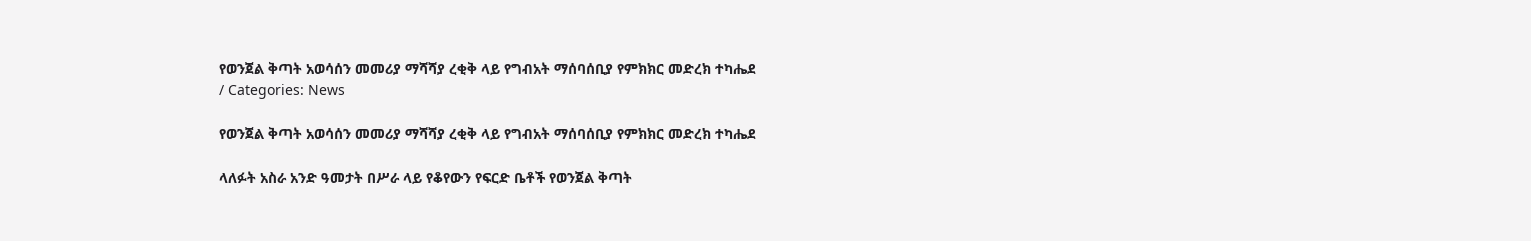የወንጀል ቅጣት አወሳሰን መመሪያ ማሻሻያ ረቂቅ ላይ የግብአት ማሰባሰቢያ የምክክር መድረክ ተካሔደ
/ Categories: News

የወንጀል ቅጣት አወሳሰን መመሪያ ማሻሻያ ረቂቅ ላይ የግብአት ማሰባሰቢያ የምክክር መድረክ ተካሔደ

ላለፉት አስራ አንድ ዓመታት በሥራ ላይ የቆየውን የፍርድ ቤቶች የወንጀል ቅጣት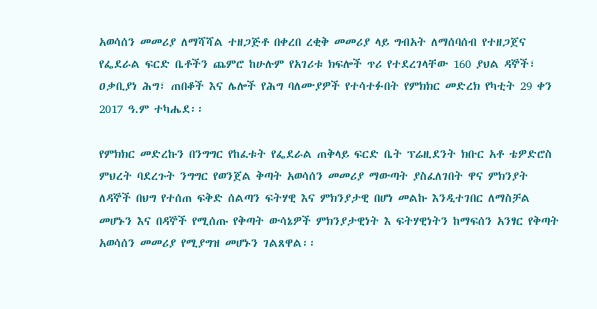አወሳሰን መመሪያ ለማሻሻል ተዘጋጅቶ በቀረበ ረቂቅ መመሪያ ላይ ግብአት ለማሰባሰብ የተዘጋጀና የፌደራል ፍርድ ቤቶችን ጨምሮ ከሁሉም የአገሪቱ ክፍሎች ጥሪ የተደረገላቸው 160 ያህል ዳኞች፣ ዐቃቢያነ ሕግ፣ ጠበቆች እና ሌሎች የሕግ ባለሙያዎች የተሳተፉበት የምክክር መድረክ የካቲት 29 ቀን 2017 ዓ.ም ተካሔደ፡፡

የምክክር መድረኩን በንግግር የከፈቱት የፌደራል ጠቅላይ ፍርድ ቤት ፕሬዚደንት ክቡር አቶ ቴዎድሮስ ምህረት ባደረጉት ንግግር የወንጀል ቅጣት አወሳሰን መመሪያ ማውጣት ያስፈለገበት ዋና ምክንያት ለዳኞች በህግ የተሰጠ ፍቅድ ሰልጣን ፍትሃዊ እና ምክንያታዊ በሆነ መልኩ እንዲተገበር ለማስቻል መሆኑን እና በዳኞች የሚሰጡ የቅጣት ውሳኔዎች ምክንያታዊነት እ ፍትሃዊነትን ከማፍሰን አንፃር የቅጣት አወሳሰን መመሪያ የሚያግዝ መሆኑን ገልጸዋል፡፡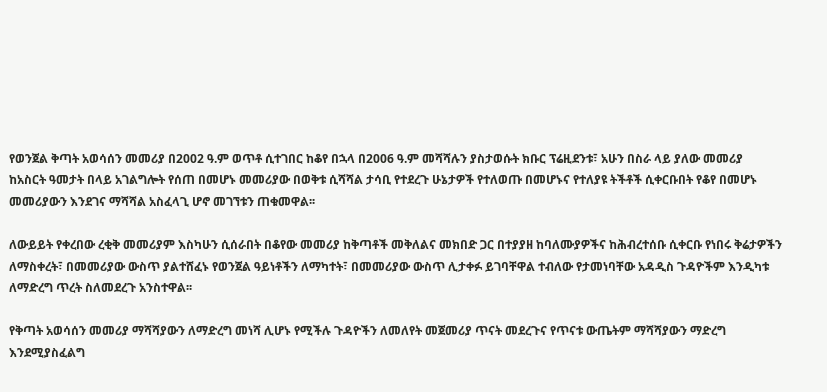የወንጀል ቅጣት አወሳሰን መመሪያ በ2002 ዓ.ም ወጥቶ ሲተገበር ከቆየ በኋላ በ2006 ዓ.ም መሻሻሉን ያስታወሱት ክቡር ፕሬዚደንቱ፣ አሁን በስራ ላይ ያለው መመሪያ ከአስርት ዓመታት በላይ አገልግሎት የሰጠ በመሆኑ መመሪያው በወቅቱ ሲሻሻል ታሳቢ የተደረጉ ሁኔታዎች የተለወጡ በመሆኑና የተለያዩ ትችቶች ሲቀርቡበት የቆየ በመሆኑ መመሪያውን እንደገና ማሻሻል አስፈላጊ ሆኖ መገኘቱን ጠቁመዋል፡፡

ለውይይት የቀረበው ረቂቅ መመሪያም እስካሁን ሲሰራበት በቆየው መመሪያ ከቅጣቶች መቅለልና መክበድ ጋር በተያያዘ ከባለሙያዎችና ከሕብረተሰቡ ሲቀርቡ የነበሩ ቅሬታዎችን ለማስቀረት፣ በመመሪያው ውስጥ ያልተሸፈኑ የወንጀል ዓይነቶችን ለማካተት፣ በመመሪያው ውስጥ ሊታቀፉ ይገባቸዋል ተብለው የታመነባቸው አዳዲስ ጉዳዮችም እንዲካቱ ለማድረግ ጥረት ስለመደረጉ አንስተዋል፡፡

የቅጣት አወሳሰን መመሪያ ማሻሻያውን ለማድረግ መነሻ ሊሆኑ የሚችሉ ጉዳዮችን ለመለየት መጀመሪያ ጥናት መደረጉና የጥናቱ ውጤትም ማሻሻያውን ማድረግ እንደሚያስፈልግ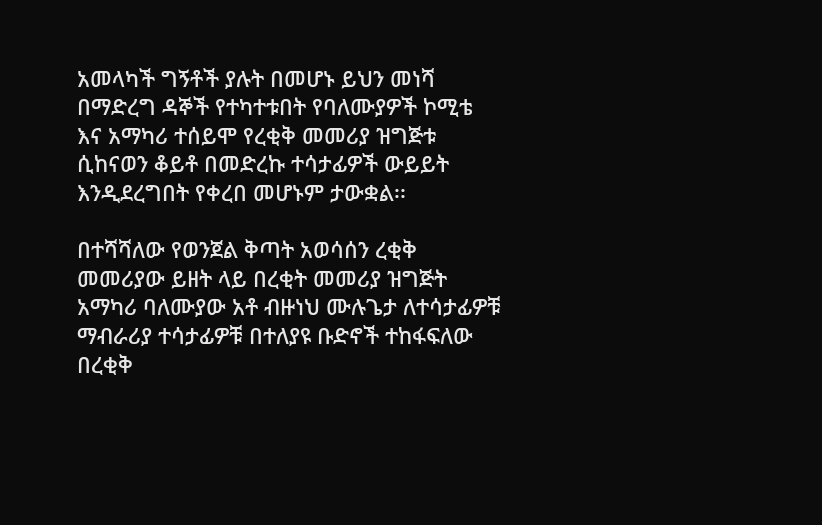አመላካች ግኝቶች ያሉት በመሆኑ ይህን መነሻ በማድረግ ዳኞች የተካተቱበት የባለሙያዎች ኮሚቴ እና አማካሪ ተሰይሞ የረቂቅ መመሪያ ዝግጅቱ ሲከናወን ቆይቶ በመድረኩ ተሳታፊዎች ውይይት እንዲደረግበት የቀረበ መሆኑም ታውቋል፡፡

በተሻሻለው የወንጀል ቅጣት አወሳሰን ረቂቅ መመሪያው ይዘት ላይ በረቂት መመሪያ ዝግጅት አማካሪ ባለሙያው አቶ ብዙነህ ሙሉጌታ ለተሳታፊዎቹ ማብራሪያ ተሳታፊዎቹ በተለያዩ ቡድኖች ተከፋፍለው በረቂቅ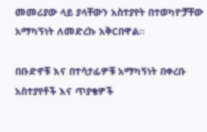መመሪያው ላይ ያላቸውን አስተያየት በተወካዮቻቸው አማካኝነት ለመድረኩ አቅርበዋል፡፡

በቡድኖቹ እና በተሳታፊዎቹ አማካኝነት በቀረቡ አስተያየቶች እና ጥያቄዎች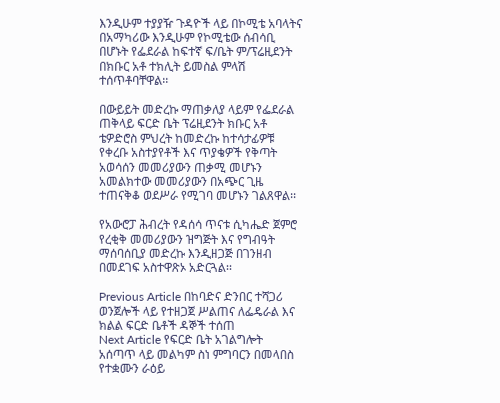እንዲሁም ተያያዥ ጉዳዮች ላይ በኮሚቴ አባላትና በአማካሪው እንዲሁም የኮሚቴው ሰብሳቢ በሆኑት የፌደራል ከፍተኛ ፍ/ቤት ም/ፕሬዚደንት በክቡር አቶ ተክሊት ይመስል ምላሽ ተሰጥቶባቸዋል፡፡

በውይይት መድረኩ ማጠቃለያ ላይም የፌደራል ጠቅላይ ፍርድ ቤት ፕሬዚደንት ክቡር አቶ ቴዎድሮስ ምህረት ከመድረኩ ከተሳታፊዎቹ የቀረቡ አስተያየቶች እና ጥያቄዎች የቅጣት አወሳሰን መመሪያውን ጠቃሚ መሆኑን አመልክተው መመሪያውን በአጭር ጊዜ ተጠናቅቆ ወደሥራ የሚገባ መሆኑን ገልጸዋል፡፡

የአውሮፓ ሕብረት የዳሰሳ ጥናቱ ሲካሔድ ጀምሮ የረቂቅ መመሪያውን ዝግጅት እና የግብዓት ማሰባሰቢያ መድረኩ እንዲዘጋጅ በገንዘብ በመደገፍ አስተዋጽኦ አድርጓል፡፡

Previous Article በከባድና ድንበር ተሻጋሪ ወንጀሎች ላይ የተዘጋጀ ሥልጠና ለፌዴራል እና ክልል ፍርድ ቤቶች ዳኞች ተሰጠ
Next Article የፍርድ ቤት አገልግሎት አሰጣጥ ላይ መልካም ስነ ምግባርን በመላበስ የተቋሙን ራዕይ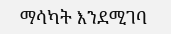ማሳካት እንደሚገባ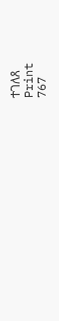ተገለጸ
Print
767